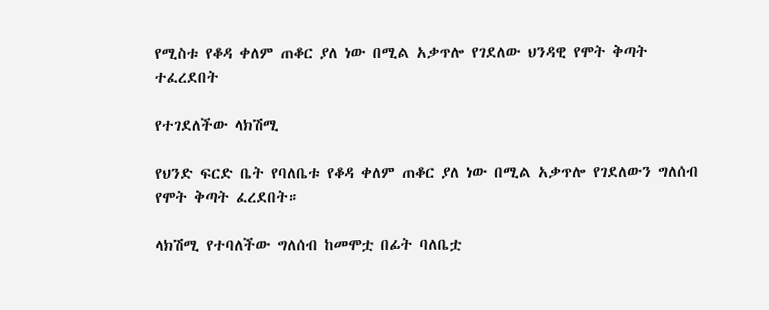የሚስቱ የቆዳ ቀለም ጠቆር ያለ ነው በሚል አቃጥሎ የገደለው ህንዳዊ የሞት ቅጣት ተፈረደበት

የተገደለችው ላክሽሚ

የህንድ ፍርድ ቤት የባለቤቱ የቆዳ ቀለም ጠቆር ያለ ነው በሚል አቃጥሎ የገደለውን ግለሰብ የሞት ቅጣት ፈረደበት።

ላክሽሚ የተባለችው ግለሰብ ከመሞቷ በፊት ባለቤቷ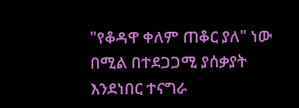"የቆዳዋ ቀለም ጠቆር ያለ" ነው በሚል በተደጋጋሚ ያሰቃያት እንደነበር ተናግራ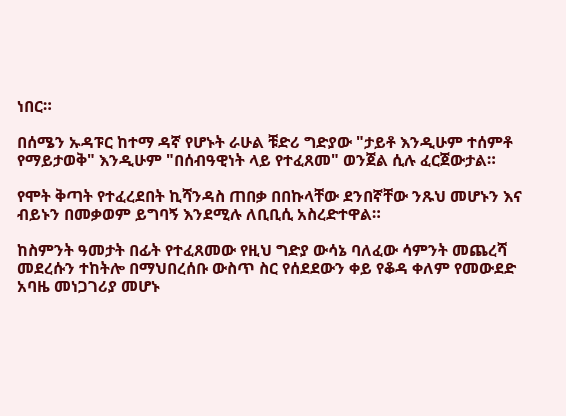ነበር።

በሰሜን ኡዳፑር ከተማ ዳኛ የሆኑት ራሁል ቹድሪ ግድያው "ታይቶ እንዲሁም ተሰምቶ የማይታወቅ" እንዲሁም "በሰብዓዊነት ላይ የተፈጸመ" ወንጀል ሲሉ ፈርጀውታል።

የሞት ቅጣት የተፈረደበት ኪሻንዳስ ጠበቃ በበኩላቸው ደንበኛቸው ንጹህ መሆኑን እና ብይኑን በመቃወም ይግባኝ እንደሚሉ ለቢቢሲ አስረድተዋል።

ከስምንት ዓመታት በፊት የተፈጸመው የዚህ ግድያ ውሳኔ ባለፈው ሳምንት መጨረሻ መደረሱን ተከትሎ በማህበረሰቡ ውስጥ ስር የሰደደውን ቀይ የቆዳ ቀለም የመውደድ አባዜ መነጋገሪያ መሆኑ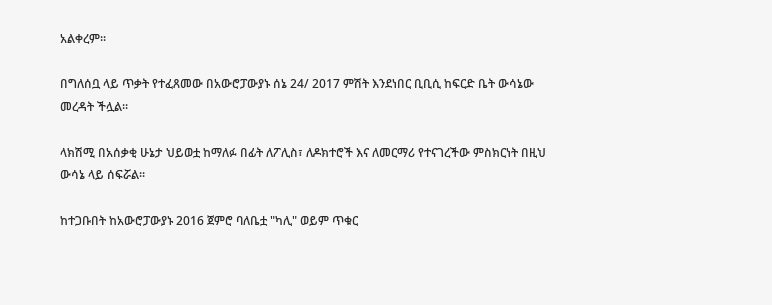አልቀረም።

በግለሰቧ ላይ ጥቃት የተፈጸመው በአውሮፓውያኑ ሰኔ 24/ 2017 ምሽት እንደነበር ቢቢሲ ከፍርድ ቤት ውሳኔው መረዳት ችሏል።

ላክሽሚ በአሰቃቂ ሁኔታ ህይወቷ ከማለፉ በፊት ለፖሊስ፣ ለዶክተሮች እና ለመርማሪ የተናገረችው ምስክርነት በዚህ ውሳኔ ላይ ሰፍሯል።

ከተጋቡበት ከአውሮፓውያኑ 2016 ጀምሮ ባለቤቷ "ካሊ" ወይም ጥቁር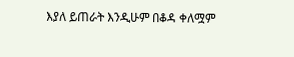እያለ ይጠራት እንዲሁም በቆዳ ቀለሟም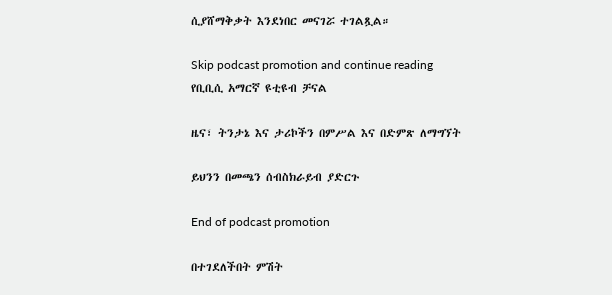ሲያሸማቅቃት እንደነበር መናገሯ ተገልጿል።

Skip podcast promotion and continue reading
የቢቢሲ አማርኛ ዩቲዩብ ቻናል

ዜና፣ ትንታኔ እና ታሪኮችን በምሥል እና በድምጽ ለማግኘት

ይህንን በመጫን ሰብስክራይብ ያድርጉ

End of podcast promotion

በተገደለችበት ምሽት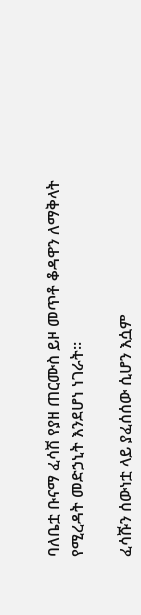ባለቤቷ ቡናማ ፈሳሽ የያዘ ጠርሙስ ይዞ መጥቶ ቆዳዋን ለማቅላት የሚረዳት መድኃኒት እንደሆነ ነገራት።

ፈሳሹን ሰውነቷ ላይ ያፈሰሰው ሲሆን እሷም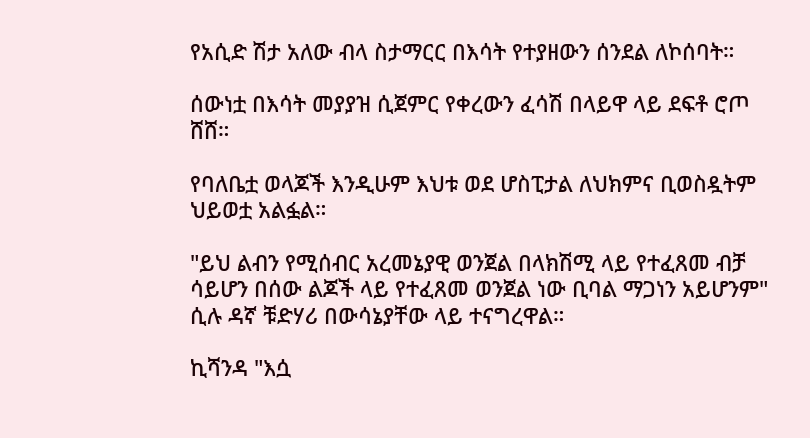የአሲድ ሽታ አለው ብላ ስታማርር በእሳት የተያዘውን ሰንደል ለኮሰባት።

ሰውነቷ በእሳት መያያዝ ሲጀምር የቀረውን ፈሳሽ በላይዋ ላይ ደፍቶ ሮጦ ሸሸ።

የባለቤቷ ወላጆች እንዲሁም እህቱ ወደ ሆስፒታል ለህክምና ቢወስዷትም ህይወቷ አልፏል።

"ይህ ልብን የሚሰብር አረመኔያዊ ወንጀል በላክሽሚ ላይ የተፈጸመ ብቻ ሳይሆን በሰው ልጆች ላይ የተፈጸመ ወንጀል ነው ቢባል ማጋነን አይሆንም" ሲሉ ዳኛ ቹድሃሪ በውሳኔያቸው ላይ ተናግረዋል።

ኪሻንዳ "እሷ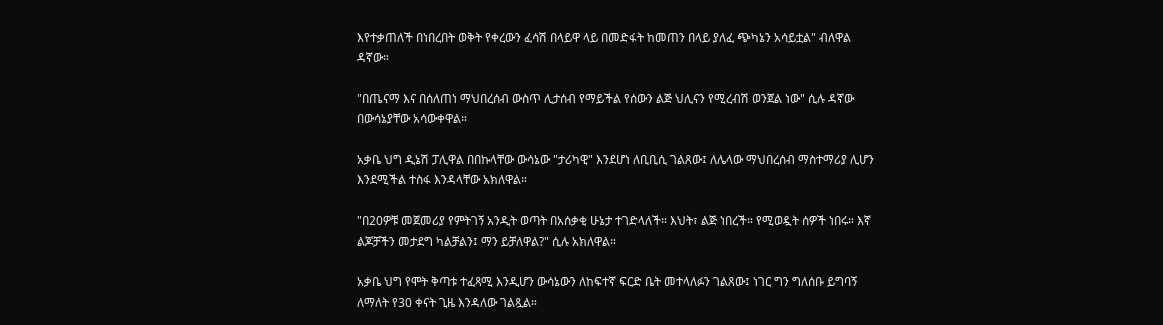እየተቃጠለች በነበረበት ወቅት የቀረውን ፈሳሽ በላይዋ ላይ በመድፋት ከመጠን በላይ ያለፈ ጭካኔን አሳይቷል" ብለዋል ዳኛው።

"በጤናማ እና በሰለጠነ ማህበረሰብ ውስጥ ሊታሰብ የማይችል የሰውን ልጅ ህሊናን የሚረብሽ ወንጀል ነው" ሲሉ ዳኛው በውሳኔያቸው አሳውቀዋል።

አቃቤ ህግ ዲኔሽ ፓሊዋል በበኩላቸው ውሳኔው "ታሪካዊ" እንደሆነ ለቢቢሲ ገልጸው፤ ለሌላው ማህበረሰብ ማስተማሪያ ሊሆን እንደሚችል ተስፋ እንዳላቸው አክለዋል።

"በ20ዎቹ መጀመሪያ የምትገኝ አንዲት ወጣት በአሰቃቂ ሁኔታ ተገድላለች። እህት፣ ልጅ ነበረች። የሚወዷት ሰዎች ነበሩ። እኛ ልጆቻችን መታደግ ካልቻልን፤ ማን ይቻለዋል?" ሲሉ አክለዋል።

አቃቤ ህግ የሞት ቅጣቱ ተፈጻሚ እንዲሆን ውሳኔውን ለከፍተኛ ፍርድ ቤት መተላለፉን ገልጸው፤ ነገር ግን ግለሰቡ ይግባኝ ለማለት የ30 ቀናት ጊዜ እንዳለው ገልጿል።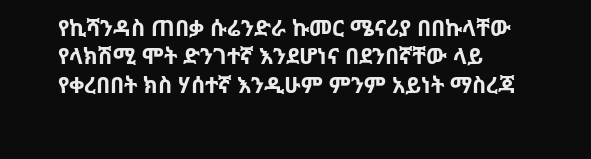የኪሻንዳስ ጠበቃ ሱሬንድራ ኩመር ሜናሪያ በበኩላቸው የላክሽሚ ሞት ድንገተኛ እንደሆነና በደንበኛቸው ላይ የቀረበበት ክስ ሃሰተኛ እንዲሁም ምንም አይነት ማስረጃ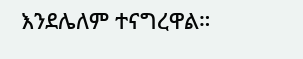እንደሌለም ተናግረዋል።